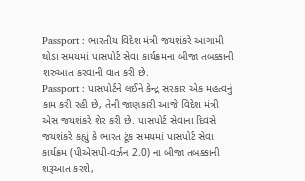Passport : ભારતીય વિદેશ મંત્રી જયશંકરે આગામી થોડા સમયમાં પાસપોર્ટ સેવા કાર્યક્રમના બીજા તબક્કાની શરુઆત કરવાની વાત કરી છે.
Passport : પાસપોર્ટને લઈને કેન્દ્ર સરકાર એક મહત્વનું કામ કરી રહી છે, તેની જાણકારી આજે વિદેશ મંત્રી એસ જયશંકરે શેર કરી છે. પાસપોર્ટ સેવાના દિવસે જયશંકરે કહ્યું કે ભારત ટૂંક સમયમાં પાસપોર્ટ સેવા કાર્યક્રમ (પીએસપી-વર્ઝન 2.0) ના બીજા તબક્કાની શરૂઆત કરશે,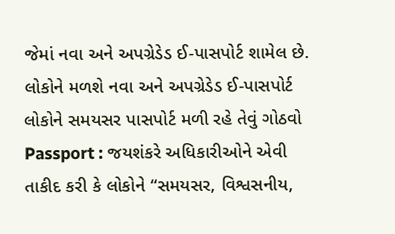જેમાં નવા અને અપગ્રેડેડ ઈ-પાસપોર્ટ શામેલ છે.
લોકોને મળશે નવા અને અપગ્રેડેડ ઈ-પાસપોર્ટ
લોકોને સમયસર પાસપોર્ટ મળી રહે તેવું ગોઠવો
Passport : જયશંકરે અધિકારીઓને એવી તાકીદ કરી કે લોકોને “સમયસર, વિશ્વસનીય,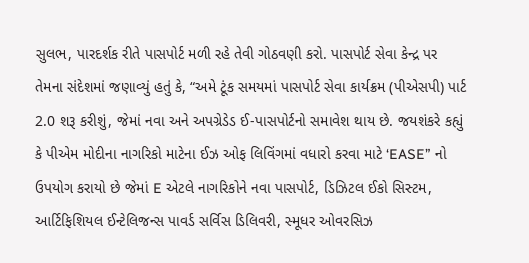સુલભ, પારદર્શક રીતે પાસપોર્ટ મળી રહે તેવી ગોઠવણી કરો. પાસપોર્ટ સેવા કેન્દ્ર પર તેમના સંદેશમાં જણાવ્યું હતું કે, “અમે ટૂંક સમયમાં પાસપોર્ટ સેવા કાર્યક્રમ (પીએસપી) પાર્ટ 2.0 શરૂ કરીશું, જેમાં નવા અને અપગ્રેડેડ ઈ-પાસપોર્ટનો સમાવેશ થાય છે. જયશંકરે કહ્યું કે પીએમ મોદીના નાગરિકો માટેના ઈઝ ઓફ લિવિંગમાં વધારો કરવા માટે ‘EASE” નો ઉપયોગ કરાયો છે જેમાં E એટલે નાગરિકોને નવા પાસપોર્ટ, ડિઝિટલ ઈકો સિસ્ટમ, આર્ટિફિશિયલ ઈન્ટેલિજન્સ પાવર્ડ સર્વિસ ડિલિવરી, સ્મૂધર ઓવરસિઝ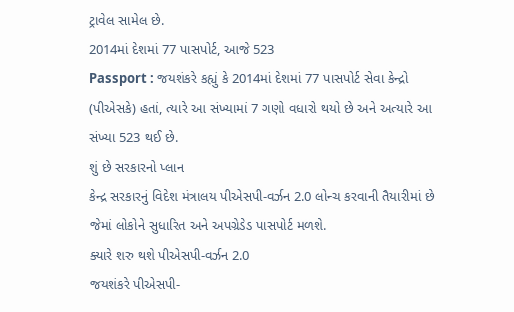ટ્રાવેલ સામેલ છે.
2014માં દેશમાં 77 પાસપોર્ટ, આજે 523
Passport : જયશંકરે કહ્યું કે 2014માં દેશમાં 77 પાસપોર્ટ સેવા કેન્દ્રો (પીએસકે) હતાં, ત્યારે આ સંખ્યામાં 7 ગણો વધારો થયો છે અને અત્યારે આ સંખ્યા 523 થઈ છે.
શું છે સરકારનો પ્લાન
કેન્દ્ર સરકારનું વિદેશ મંત્રાલય પીએસપી-વર્ઝન 2.0 લોન્ચ કરવાની તૈયારીમાં છે જેમાં લોકોને સુધારિત અને અપગ્રેડેડ પાસપોર્ટ મળશે.
ક્યારે શરુ થશે પીએસપી-વર્ઝન 2.0
જયશંકરે પીએસપી-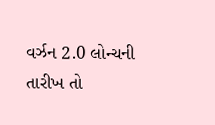વર્ઝન 2.0 લોન્ચની તારીખ તો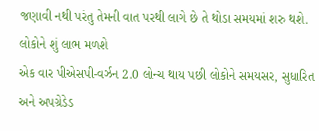જણાવી નથી પરંતુ તેમની વાત પરથી લાગે છે તે થોડા સમયમાં શરુ થશે.
લોકોને શું લાભ મળશે
એક વાર પીએસપી-વર્ઝન 2.0 લોન્ચ થાય પછી લોકોને સમયસર, સુધારિત અને અપગ્રેડેડ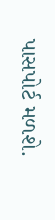પાસપોર્ટ મળશે.